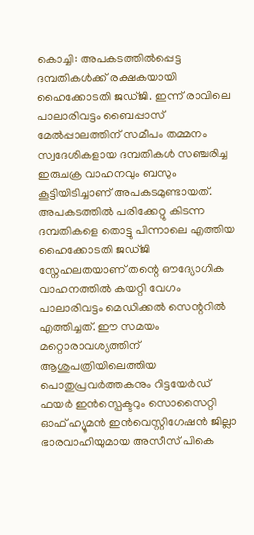കൊച്ചി: അപകടത്തിൽപ്പെട്ട ദമ്പതികൾക്ക് രക്ഷകയായി ഹൈക്കോടതി ജഡ്ജി. ഇന്ന് രാവിലെ പാലാരിവട്ടം ബൈപ്പാസ് മേൽപ്പാലത്തിന് സമീപം തമ്മനം സ്വദേശികളായ ദമ്പതികൾ സഞ്ചരിച്ച ഇരുചക്ര വാഹനവും ബസും കൂട്ടിയിടിച്ചാണ് അപകടമുണ്ടായത്. അപകടത്തിൽ പരിക്കേറ്റു കിടന്ന ദമ്പതികളെ തൊട്ടു പിന്നാലെ എത്തിയ ഹൈക്കോടതി ജഡ്ജി സ്നേഹലതയാണ് തന്റെ ഔദ്യോഗിക വാഹനത്തിൽ കയറ്റി വേഗം പാലാരിവട്ടം മെഡിക്കൽ സെന്ററിൽ എത്തിച്ചത്. ഈ സമയം മറ്റൊരാവശ്യത്തിന് ആശുപത്രിയിലെത്തിയ പൊതുപ്രവർത്തകനും റിട്ടയേർഡ് ഫയർ ഇൻസ്പെക്ടറും സൊസൈറ്റി ഓഫ് ഹ്യൂമൻ ഇൻവെസ്റ്റിഗേഷൻ ജില്ലാ ഭാരവാഹിയുമായ അസീസ് പികെ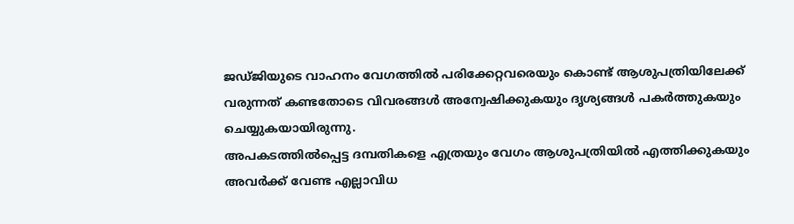ജഡ്ജിയുടെ വാഹനം വേഗത്തിൽ പരിക്കേറ്റവരെയും കൊണ്ട് ആശുപത്രിയിലേക്ക് വരുന്നത് കണ്ടതോടെ വിവരങ്ങൾ അന്വേഷിക്കുകയും ദൃശ്യങ്ങൾ പകർത്തുകയും ചെയ്യുകയായിരുന്നു.
അപകടത്തിൽപ്പെട്ട ദമ്പതികളെ എത്രയും വേഗം ആശുപത്രിയിൽ എത്തിക്കുകയും അവർക്ക് വേണ്ട എല്ലാവിധ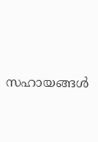സഹായങ്ങൾ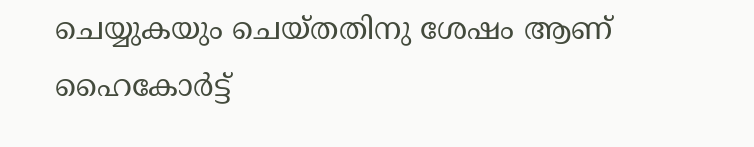ചെയ്യുകയും ചെയ്തതിനു ശേഷം ആണ് ഹൈകോർട്ട്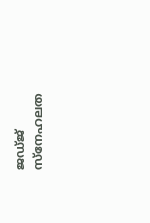ജഡ്ജ് സ്നേഹലത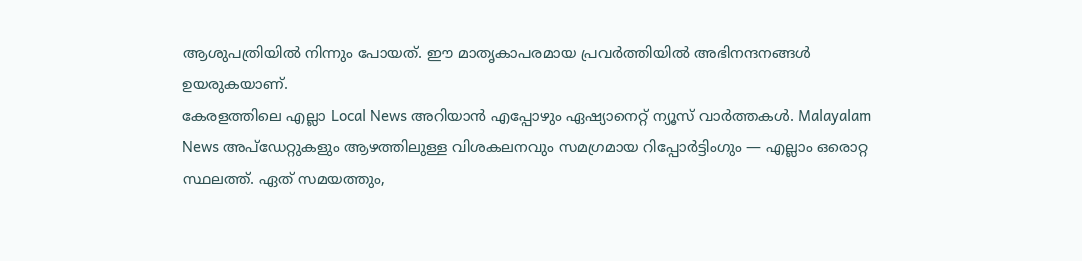ആശുപത്രിയിൽ നിന്നും പോയത്. ഈ മാതൃകാപരമായ പ്രവർത്തിയിൽ അഭിനന്ദനങ്ങൾ ഉയരുകയാണ്.
കേരളത്തിലെ എല്ലാ Local News അറിയാൻ എപ്പോഴും ഏഷ്യാനെറ്റ് ന്യൂസ് വാർത്തകൾ. Malayalam News അപ്ഡേറ്റുകളും ആഴത്തിലുള്ള വിശകലനവും സമഗ്രമായ റിപ്പോർട്ടിംഗും — എല്ലാം ഒരൊറ്റ സ്ഥലത്ത്. ഏത് സമയത്തും,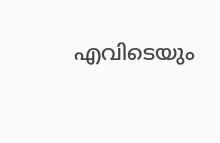എവിടെയും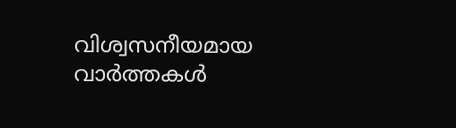വിശ്വസനീയമായ വാർത്തകൾ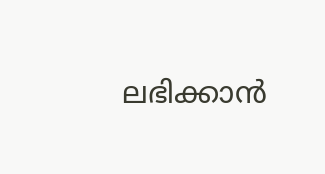ലഭിക്കാൻ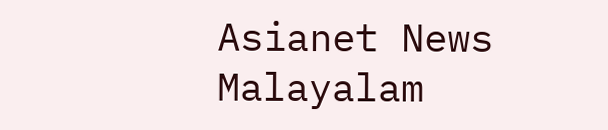Asianet News Malayalam